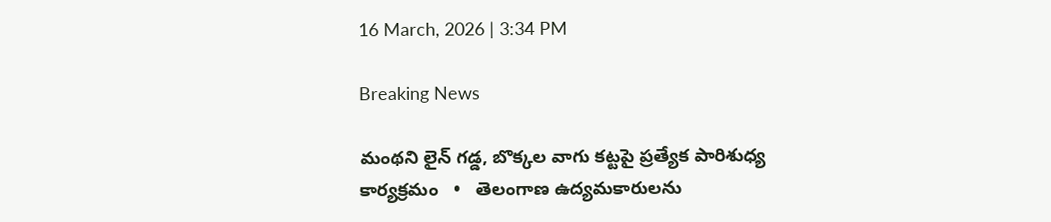16 March, 2026 | 3:34 PM

Breaking News

మంథని లైన్ గడ్డ, బొక్కల వాగు కట్టపై ప్రత్యేక పారిశుధ్య కార్యక్రమం   •   తెలంగాణ ఉద్యమకారులను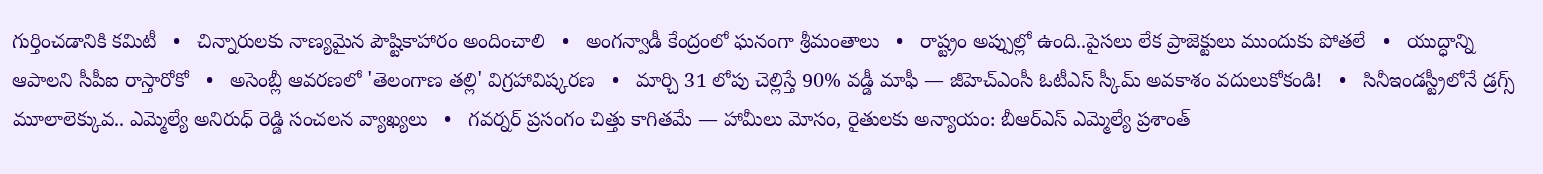గుర్తించడానికి కమిటీ   •   చిన్నారులకు నాణ్యమైన పౌష్టికాహారం అందించాలి   •   అంగన్వాడీ కేంద్రంలో ఘనంగా శ్రీమంతాలు   •   రాష్ట్రం అప్పుల్లో ఉంది..పైసలు లేక ప్రాజెక్టులు ముందుకు పోతలే   •   యుద్ధాన్ని ఆపాలని సీపీఐ రాస్తారోకో   •   అసెంబ్లీ ఆవరణలో 'తెలంగాణ తల్లి' విగ్రహావిష్కరణ   •   మార్చి 31 లోపు చెల్లిస్తే 90% వడ్డీ మాఫీ — జీహెచ్ఎంసీ ఓటీఎస్ స్కీమ్ అవకాశం వదులుకోకండి!   •   సినీఇండస్ట్రీలోనే డ్రగ్స్ మూలాలెక్కువ.. ఎమ్మెల్యే అనిరుధ్ రెడ్డి సంచలన వ్యాఖ్యలు   •   గవర్నర్ ప్రసంగం చిత్తు కాగితమే — హామీలు మోసం, రైతులకు అన్యాయం: బీఆర్ఎస్ ఎమ్మెల్యే ప్రశాంత్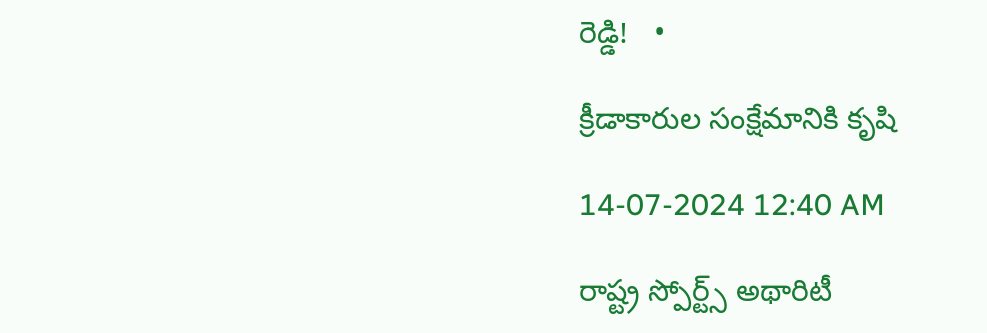రెడ్డి!   •

క్రీడాకారుల సంక్షేమానికి కృషి

14-07-2024 12:40 AM

రాష్ట్ర స్పోర్ట్స్ అథారిటీ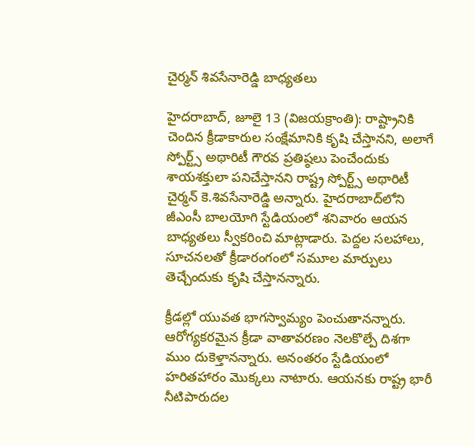చైర్మన్ శివసేనారెడ్డి బాధ్యతలు

హైదరాబాద్, జూలై 13 (విజయక్రాంతి): రాష్ట్రానికి చెందిన క్రీడాకారుల సంక్షేమానికి కృషి చేస్తానని, అలాగే స్పోర్ట్స్ అథారిటీ గౌరవ ప్రతిష్ఠలు పెంచేందుకు శాయశక్తులా పనిచేస్తానని రాష్ట్ర స్పోర్ట్స్ అథారిటీ చైర్మన్ కె.శివసేనారెడ్డి అన్నారు. హైదరాబాద్‌లోని జీఎంసీ బాలయోగి స్టేడియంలో శనివారం ఆయన బాధ్యతలు స్వీకరించి మాట్లాడారు. పెద్దల సలహాలు, సూచనలతో క్రీడారంగంలో సమూల మార్పులు తెచ్చేందుకు కృషి చేస్తానన్నారు.

క్రీడల్లో యువత భాగస్వామ్యం పెంచుతానన్నారు. ఆరోగ్యకరమైన క్రీడా వాతావరణం నెలకొల్పే దిశగా ముం దుకెళ్తానన్నారు. అనంతరం స్టేడియంలో హరితహారం మొక్కలు నాటారు. ఆయనకు రాష్ట్ర భారీ నీటిపారుదల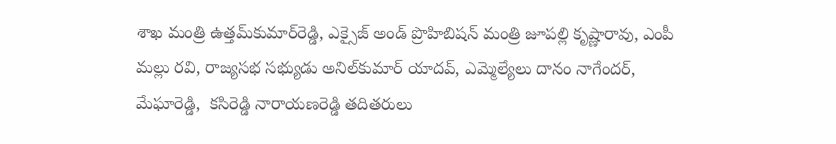శాఖ మంత్రి ఉత్తమ్‌కుమార్‌రెడ్డి, ఎక్సైజ్ అండ్ ప్రొహిబిషన్ మంత్రి జూపల్లి కృష్ణారావు, ఎంపీ మల్లు రవి, రాజ్యసభ సభ్యుడు అనిల్‌కుమార్ యాదవ్, ఎమ్మెల్యేలు దానం నాగేందర్, మేఘారెడ్డి,  కసిరెడ్డి నారాయణరెడ్డి తదితరులు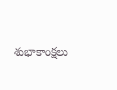శుభాకాంక్షలు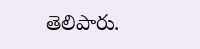తెలిపారు.